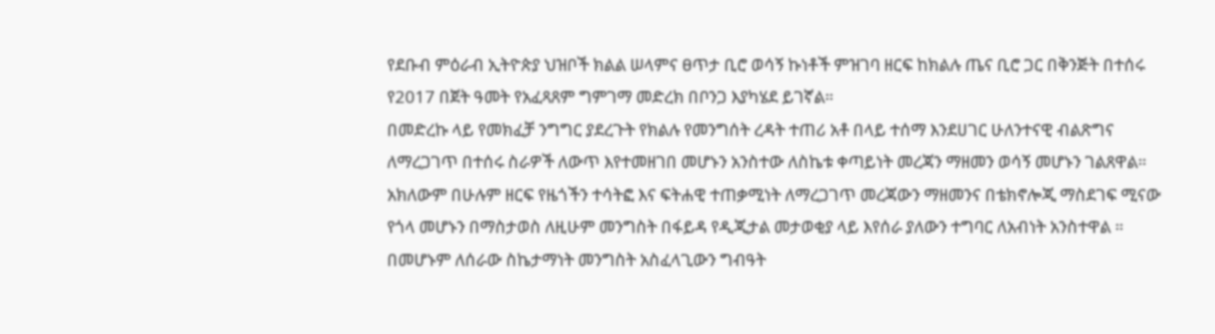የደቡብ ምዕራብ ኢትዮጵያ ህዝቦች ክልል ሠላምና ፀጥታ ቢሮ ወሳኝ ኩነቶች ምዝገባ ዘርፍ ከክልሉ ጤና ቢሮ ጋር በቅንጅት በተሰሩ የ2017 በጀት ዓመት የአፈጻጸም ግምገማ መድረክ በቦንጋ እያካሄደ ይገኛል።
በመድረኩ ላይ የመክፈቻ ንግግር ያደረጉት የክልሉ የመንግሰት ረዳት ተጠሪ አቶ በላይ ተሰማ እንደሀገር ሁለንተናዊ ብልጽግና ለማረጋገጥ በተሰሩ ስራዎች ለውጥ እየተመዘገበ መሆኑን አንስተው ለስኬቱ ቀጣይነት መረጃን ማዘመን ወሳኝ መሆኑን ገልጸዋል።
አክለውም በሁሉም ዘርፍ የዜጎችን ተሳትፎ እና ፍትሐዊ ተጠቃሚነት ለማረጋገጥ መረጃውን ማዘመንና በቴክኖሎጂ ማስደገፍ ሚናው የጎላ መሆኑን በማስታወስ ለዚሁም መንግስት በፋይዳ የዲጂታል መታወቂያ ላይ እየሰራ ያለውን ተግባር ለአብነት አንስተዋል ።
በመሆኑም ለሰራው ስኬታማነት መንግስት አስፈላጊውን ግብዓት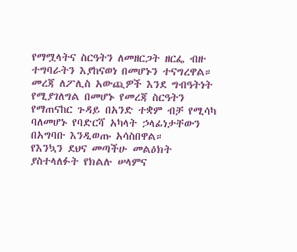የማሟላትና ስርዓትን ለመዘርጋት ዘርፌ ብዙ ተግባራትን እያከናወነ በመሆኑን ተናግረዋል።
መረጃ ለፖሊስ አውጪዎች እንደ ግብዓትነት የሚያገለግል በመሆኑ የመረጃ ስርዓትን የማጠናከር ጉዳይ በአንድ ተቋም ብቻ የሚሳካ ባለመሆኑ የባድርሻ አካላት ኃላፊነታቸውን በአግባቡ እንዲወጡ አሳስበዋል።
የእንኳን ደህና መጣችሁ መልዕክት ያስተላለፉት የክልሉ ሠላምና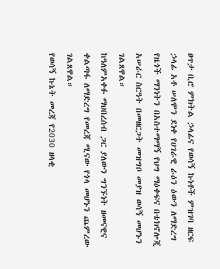ፀጥታ ቢሮ ምክትል ኃላፊና የወሳኝ ኩነቶች ምዝገባ ዘርፍ ኃላፊ አቶ ሠለሞን ደነቀ የሀገራዊ ራዕን ዕውን ለማድረግ የዜጎች ማንነትን በአስተማማኝ የህግ ማዕቀፍና በቴክኖሎጂ አሠራር ስርዓት በመዘርጋት መዝግቦ መያዝ ወሳኝ መሆኑን ገልጸዋል።
ከዓለምአቀፉ ማህበረሰብ ጋር ያለውን ግንኙነት ዘመናዊና ቀልጣፋ ለማድረግ የመረጃ ሚናው የጎላ መሆኑን ጨምረው ገልጸዋል።
የወሳኝ ኩኔት መረጃ የ2030 ዘላቂ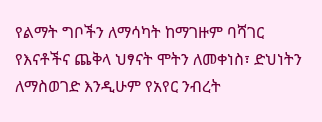የልማት ግቦችን ለማሳካት ከማገዙም ባሻገር የእናቶችና ጨቅላ ህፃናት ሞትን ለመቀነስ፣ ድህነትን ለማስወገድ እንዲሁም የአየር ንብረት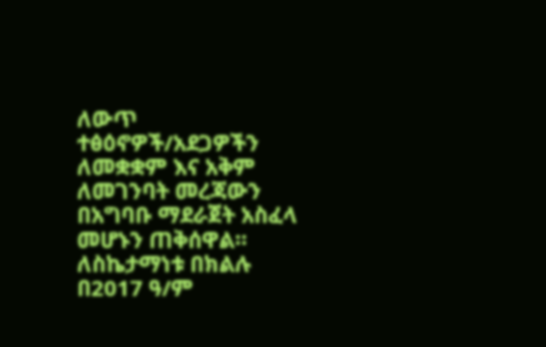ለውጥ ተፅዕኖዎች/አደጋዎችን ለመቋቋም እና አቅም ለመገንባት መረጃውን በአግባቡ ማደራጀት አስፈላ መሆኑን ጠቅሰዋል።
ለስኬታማነቱ በክልሉ በ2017 ዓ/ም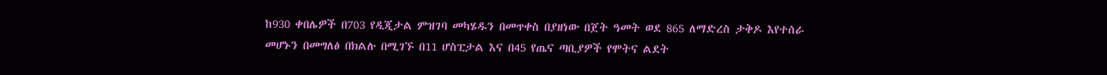ከ930 ቀበሌዎች በ703 የዲጂታል ምዝገባ መካሄዱን በመጥቀስ በያዘነው በጀት ዓመት ወደ 865 ለማድረስ ታቅዶ እየተሰራ መሆኑን በመግለፅ በክልሉ በሚገኙ በ11 ሆስፒታል እና በ45 የጤና ጣቢያዎች የሞትና ልደት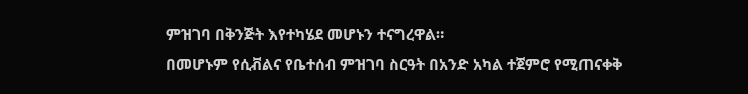ምዝገባ በቅንጅት እየተካሄደ መሆኑን ተናግረዋል።
በመሆኑም የሲቭልና የቤተሰብ ምዝገባ ስርዓት በአንድ አካል ተጀምሮ የሚጠናቀቅ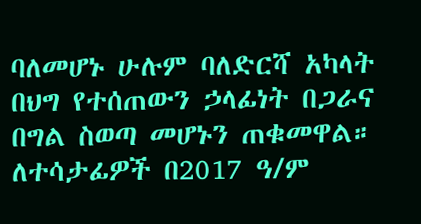ባለመሆኑ ሁሉም ባለድርሻ አካላት በህግ የተሰጠውን ኃላፊነት በጋራና በግል ስወጣ መሆኑን ጠቁመዋል።
ለተሳታፊዎች በ2017 ዓ/ም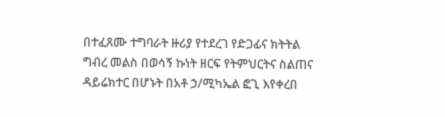በተፈጸሙ ተግባራት ዙሪያ የተደረገ የድጋፊና ክትትል ግብረ መልስ በወሳኝ ኩነት ዘርፍ የትምህርትና ስልጠና ዳይሬክተር በሆኑት በአቶ ኃ/ሚካኤል ፎጊ እየቀረበ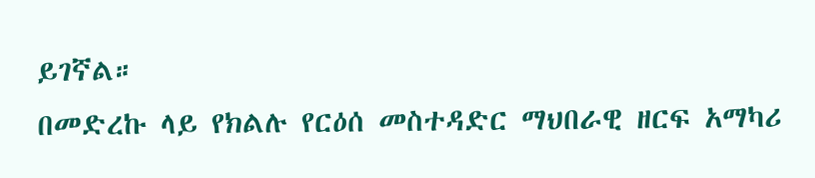ይገኛል።
በመድረኩ ላይ የክልሉ የርዕሰ መስተዳድር ማህበራዊ ዘርፍ አማካሪ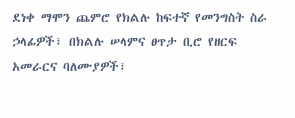ደነቀ ማሞን ጨምሮ የክልሉ ከፍተኛ የመንግስት ስራ ኃላፊዎች፣ በክልሉ ሠላምና ፀጥታ ቢሮ የዘርፍ አመራርና ባለሙያዎች፣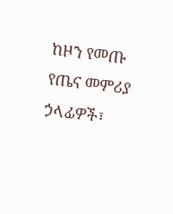ከዞን የመጡ የጤና መምሪያ ኃላፊዎች፣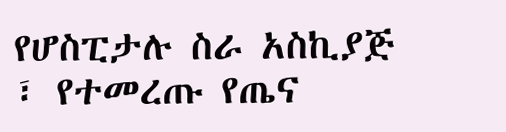የሆስፒታሉ ስራ አስኪያጅ ፣ የተመረጡ የጤና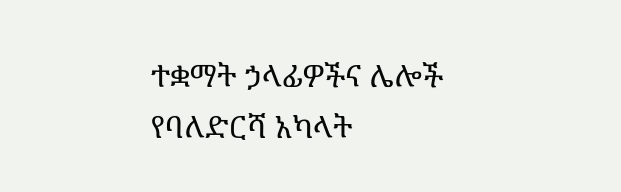ተቋማት ኃላፊዎችና ሌሎች የባለድርሻ አካላት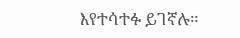እየተሳተፉ ይገኛሉ።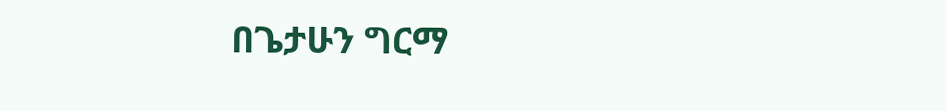በጌታሁን ግርማ